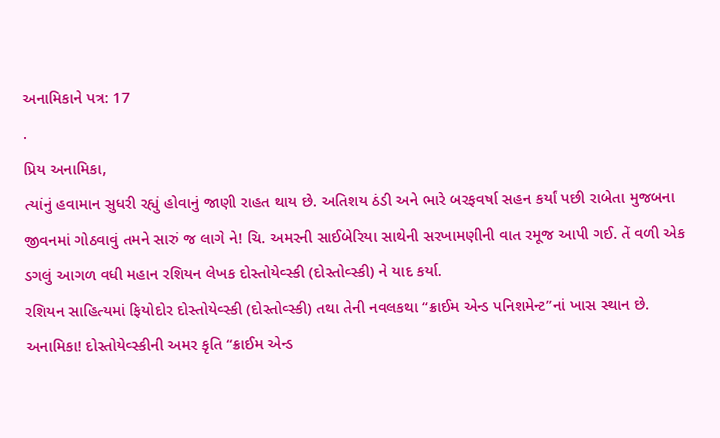અનામિકાને પત્ર: 17
.
પ્રિય અનામિકા,
ત્યાંનું હવામાન સુધરી રહ્યું હોવાનું જાણી રાહત થાય છે. અતિશય ઠંડી અને ભારે બરફવર્ષા સહન કર્યાં પછી રાબેતા મુજબના જીવનમાં ગોઠવાવું તમને સારું જ લાગે ને! ચિ. અમરની સાઈબેરિયા સાથેની સરખામણીની વાત રમૂજ આપી ગઈ. તેં વળી એક ડગલું આગળ વધી મહાન રશિયન લેખક દોસ્તોયેવ્સ્કી (દોસ્તોવ્સ્કી) ને યાદ કર્યા.
રશિયન સાહિત્યમાં ફિયોદોર દોસ્તોયેવ્સ્કી (દોસ્તોવ્સ્કી) તથા તેની નવલકથા “ક્રાઈમ એન્ડ પનિશમેન્ટ”નાં ખાસ સ્થાન છે.
અનામિકા! દોસ્તોયેવ્સ્કીની અમર કૃતિ “ક્રાઈમ એન્ડ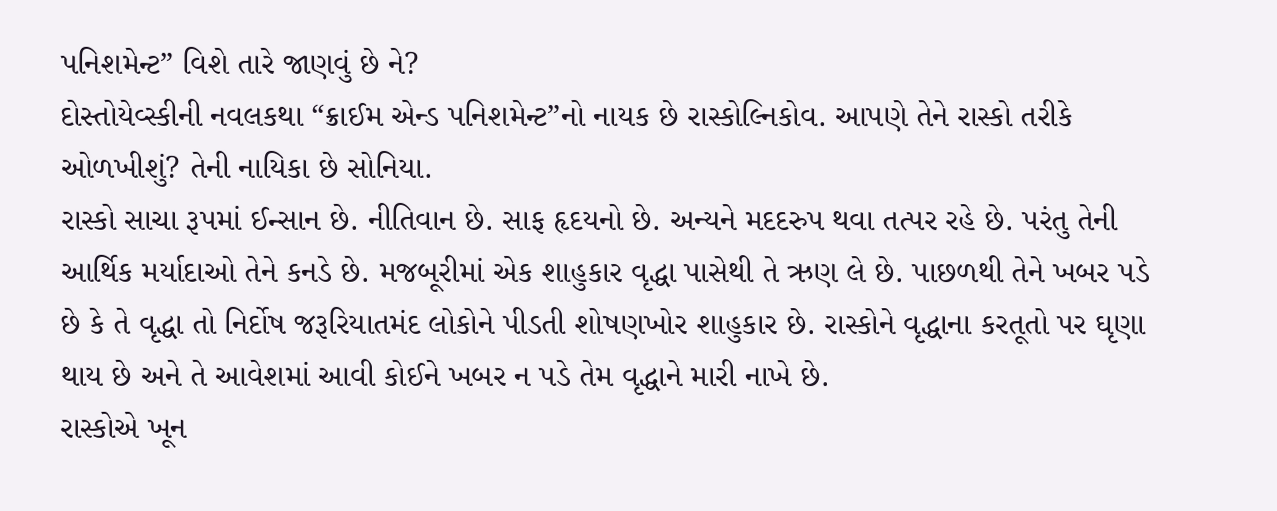પનિશમેન્ટ” વિશે તારે જાણવું છે ને?
દોસ્તોયેવ્સ્કીની નવલકથા “ક્રાઈમ એન્ડ પનિશમેન્ટ”નો નાયક છે રાસ્કોલ્નિકોવ. આપણે તેને રાસ્કો તરીકે ઓળખીશું? તેની નાયિકા છે સોનિયા.
રાસ્કો સાચા રૂપમાં ઈન્સાન છે. નીતિવાન છે. સાફ હૃદયનો છે. અન્યને મદદરુપ થવા તત્પર રહે છે. પરંતુ તેની આર્થિક મર્યાદાઓ તેને કનડે છે. મજબૂરીમાં એક શાહુકાર વૃદ્ધા પાસેથી તે ઋણ લે છે. પાછળથી તેને ખબર પડે છે કે તે વૃદ્ધા તો નિર્દોષ જરૂરિયાતમંદ લોકોને પીડતી શોષણખોર શાહુકાર છે. રાસ્કોને વૃદ્ધાના કરતૂતો પર ઘૃણા થાય છે અને તે આવેશમાં આવી કોઈને ખબર ન પડે તેમ વૃદ્ધાને મારી નાખે છે.
રાસ્કોએ ખૂન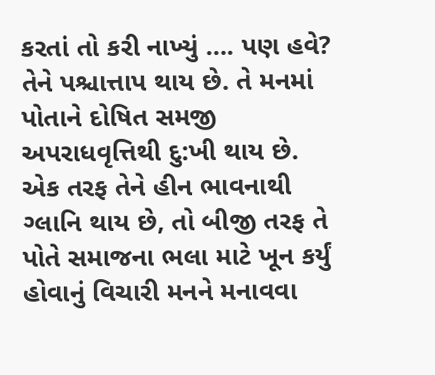કરતાં તો કરી નાખ્યું …. પણ હવે? તેને પશ્ચાત્તાપ થાય છે. તે મનમાં પોતાને દોષિત સમજી અપરાધવૃત્તિથી દુ:ખી થાય છે. એક તરફ તેને હીન ભાવનાથી ગ્લાનિ થાય છે, તો બીજી તરફ તે પોતે સમાજના ભલા માટે ખૂન કર્યું હોવાનું વિચારી મનને મનાવવા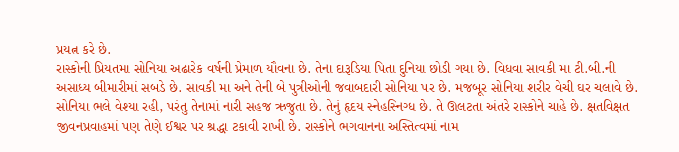પ્રયત્ન કરે છે.
રાસ્કોની પ્રિયતમા સોનિયા અઢારેક વર્ષની પ્રેમાળ યૌવના છે. તેના દારૂડિયા પિતા દુનિયા છોડી ગયા છે. વિધવા સાવકી મા ટી.બી.ની અસાધ્ય બીમારીમાં સબડે છે. સાવકી મા અને તેની બે પુત્રીઓની જવાબદારી સોનિયા પર છે. મજબૂર સોનિયા શરીર વેચી ઘર ચલાવે છે.
સોનિયા ભલે વેશ્યા રહી, પરંતુ તેનામાં નારી સહજ ઋજુતા છે. તેનું હૃદય સ્નેહસ્નિગ્ધ છે. તે ઊલટતા અંતરે રાસ્કોને ચાહે છે. ક્ષતવિક્ષત જીવનપ્રવાહમાં પણ તેણે ઈશ્વર પર શ્રદ્ધા ટકાવી રાખી છે. રાસ્કોને ભગવાનના અસ્તિત્વમાં નામ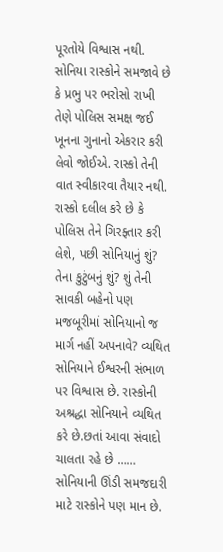પૂરતોયે વિશ્વાસ નથી.
સોનિયા રાસ્કોને સમજાવે છે કે પ્રભુ પર ભરોસો રાખી તેણે પોલિસ સમક્ષ જઈ ખૂનના ગુનાનો એકરાર કરી લેવો જોઈએ. રાસ્કો તેની વાત સ્વીકારવા તૈયાર નથી. રાસ્કો દલીલ કરે છે કે પોલિસ તેને ગિરફ્તાર કરી લેશે, પછી સોનિયાનું શું? તેના કુટુંબનું શું? શું તેની સાવકી બહેનો પણ મજબૂરીમાં સોનિયાનો જ માર્ગ નહીં અપનાવે? વ્યથિત સોનિયાને ઈશ્વરની સંભાળ પર વિશ્વાસ છે. રાસ્કોની અશ્રદ્ધા સોનિયાને વ્યથિત કરે છે.છતાં આવા સંવાદો ચાલતા રહે છે ……
સોનિયાની ઊંડી સમજદારી માટે રાસ્કોને પણ માન છે.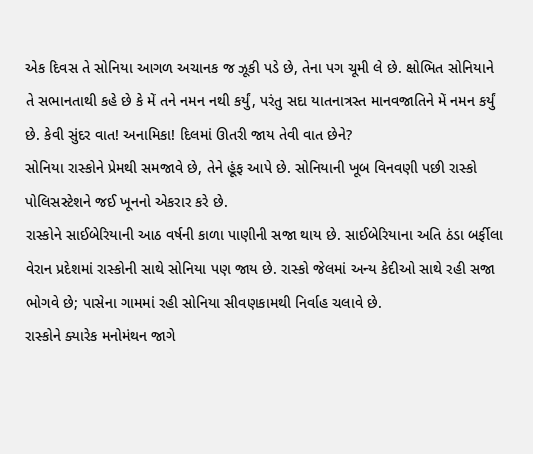એક દિવસ તે સોનિયા આગળ અચાનક જ ઝૂકી પડે છે, તેના પગ ચૂમી લે છે. ક્ષોભિત સોનિયાને તે સભાનતાથી કહે છે કે મેં તને નમન નથી કર્યું, પરંતુ સદા યાતનાત્રસ્ત માનવજાતિને મેં નમન કર્યું છે. કેવી સુંદર વાત! અનામિકા! દિલમાં ઊતરી જાય તેવી વાત છેને?
સોનિયા રાસ્કોને પ્રેમથી સમજાવે છે, તેને હૂંફ આપે છે. સોનિયાની ખૂબ વિનવણી પછી રાસ્કો પોલિસસ્ટેશને જઈ ખૂનનો એકરાર કરે છે.
રાસ્કોને સાઈબેરિયાની આઠ વર્ષની કાળા પાણીની સજા થાય છે. સાઈબેરિયાના અતિ ઠંડા બર્ફીલા વેરાન પ્રદેશમાં રાસ્કોની સાથે સોનિયા પણ જાય છે. રાસ્કો જેલમાં અન્ય કેદીઓ સાથે રહી સજા ભોગવે છે; પાસેના ગામમાં રહી સોનિયા સીવણકામથી નિર્વાહ ચલાવે છે.
રાસ્કોને ક્યારેક મનોમંથન જાગે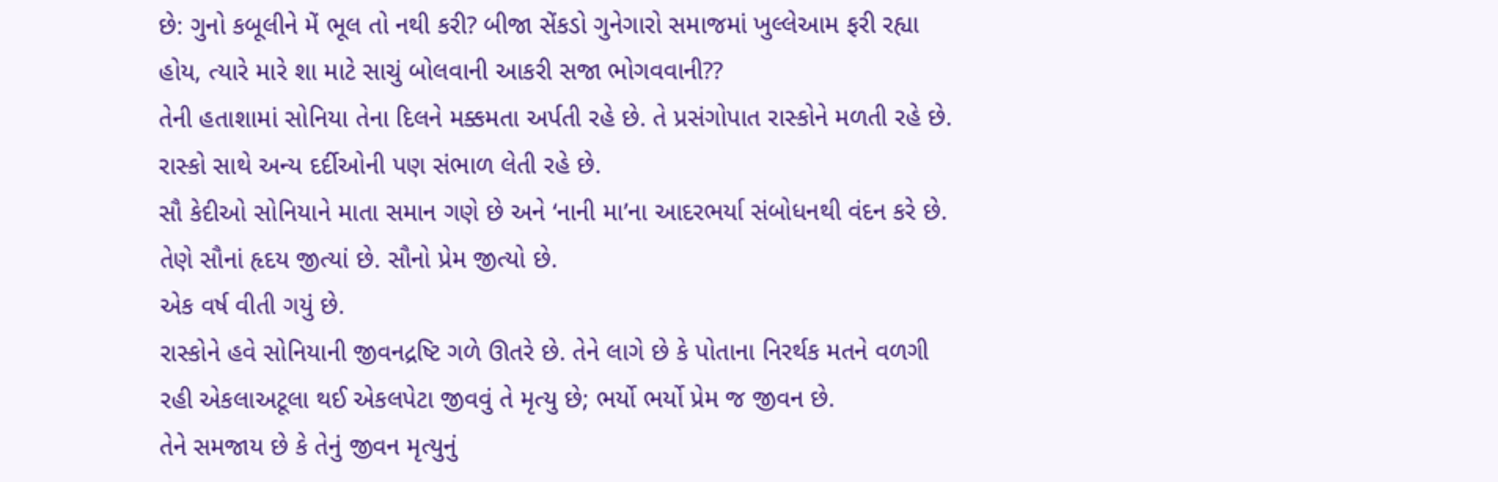છે: ગુનો કબૂલીને મેં ભૂલ તો નથી કરી? બીજા સેંકડો ગુનેગારો સમાજમાં ખુલ્લેઆમ ફરી રહ્યા હોય, ત્યારે મારે શા માટે સાચું બોલવાની આકરી સજા ભોગવવાની??
તેની હતાશામાં સોનિયા તેના દિલને મક્કમતા અર્પતી રહે છે. તે પ્રસંગોપાત રાસ્કોને મળતી રહે છે. રાસ્કો સાથે અન્ય દર્દીઓની પણ સંભાળ લેતી રહે છે.
સૌ કેદીઓ સોનિયાને માતા સમાન ગણે છે અને ‘નાની મા’ના આદરભર્યા સંબોધનથી વંદન કરે છે. તેણે સૌનાં હૃદય જીત્યાં છે. સૌનો પ્રેમ જીત્યો છે.
એક વર્ષ વીતી ગયું છે.
રાસ્કોને હવે સોનિયાની જીવનદ્રષ્ટિ ગળે ઊતરે છે. તેને લાગે છે કે પોતાના નિરર્થક મતને વળગી રહી એકલાઅટૂલા થઈ એકલપેટા જીવવું તે મૃત્યુ છે; ભર્યો ભર્યો પ્રેમ જ જીવન છે.
તેને સમજાય છે કે તેનું જીવન મૃત્યુનું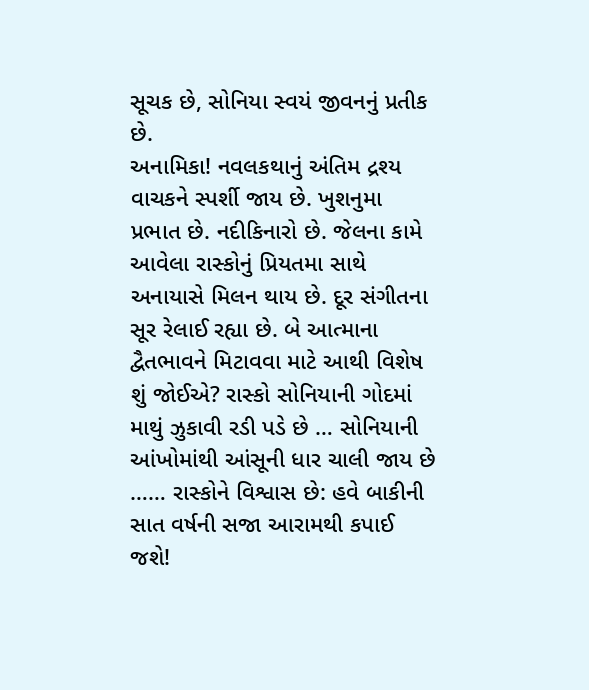સૂચક છે, સોનિયા સ્વયં જીવનનું પ્રતીક છે.
અનામિકા! નવલકથાનું અંતિમ દ્રશ્ય વાચકને સ્પર્શી જાય છે. ખુશનુમા પ્રભાત છે. નદીકિનારો છે. જેલના કામે આવેલા રાસ્કોનું પ્રિયતમા સાથે અનાયાસે મિલન થાય છે. દૂર સંગીતના સૂર રેલાઈ રહ્યા છે. બે આત્માના દ્વૈતભાવને મિટાવવા માટે આથી વિશેષ શું જોઈએ? રાસ્કો સોનિયાની ગોદમાં માથું ઝુકાવી રડી પડે છે … સોનિયાની આંખોમાંથી આંસૂની ધાર ચાલી જાય છે …… રાસ્કોને વિશ્વાસ છે: હવે બાકીની સાત વર્ષની સજા આરામથી કપાઈ જશે!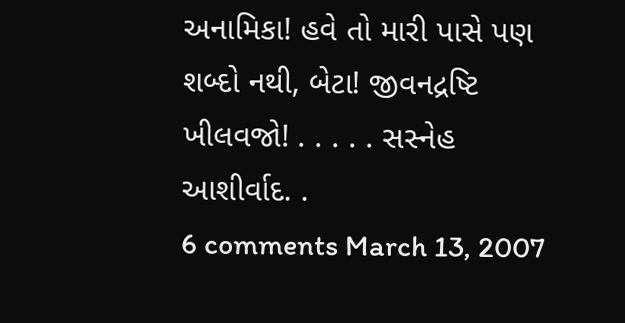અનામિકા! હવે તો મારી પાસે પણ શબ્દો નથી, બેટા! જીવનદ્રષ્ટિ ખીલવજો! . . . . . સસ્નેહ આશીર્વાદ. .
6 comments March 13, 2007